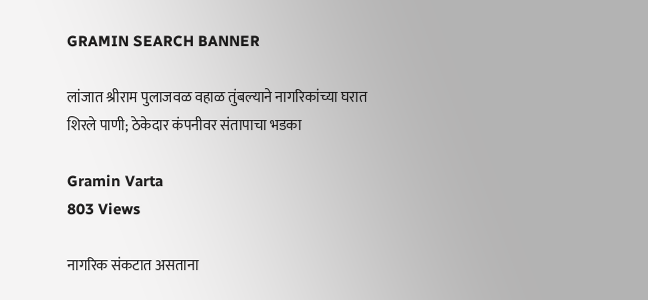GRAMIN SEARCH BANNER

लांजात श्रीराम पुलाजवळ वहाळ तुंबल्याने नागरिकांच्या घरात शिरले पाणी; ठेकेदार कंपनीवर संतापाचा भडका

Gramin Varta
803 Views

नागरिक संकटात असताना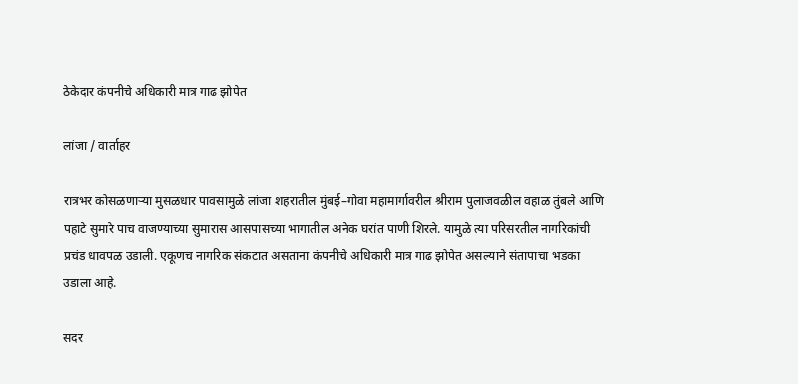ठेकेदार कंपनीचे अधिकारी मात्र गाढ झोपेत

लांजा / वार्ताहर

रात्रभर कोसळणाऱ्या मुसळधार पावसामुळे लांजा शहरातील मुंबई–गोवा महामार्गावरील श्रीराम पुलाजवळील वहाळ तुंबले आणि पहाटे सुमारे पाच वाजण्याच्या सुमारास आसपासच्या भागातील अनेक घरांत पाणी शिरले. यामुळे त्या परिसरतील नागरिकांची प्रचंड धावपळ उडाली. एकूणच नागरिक संकटात असताना कंपनीचे अधिकारी मात्र गाढ झोपेत असल्याने संतापाचा भडका उडाला आहे.

सदर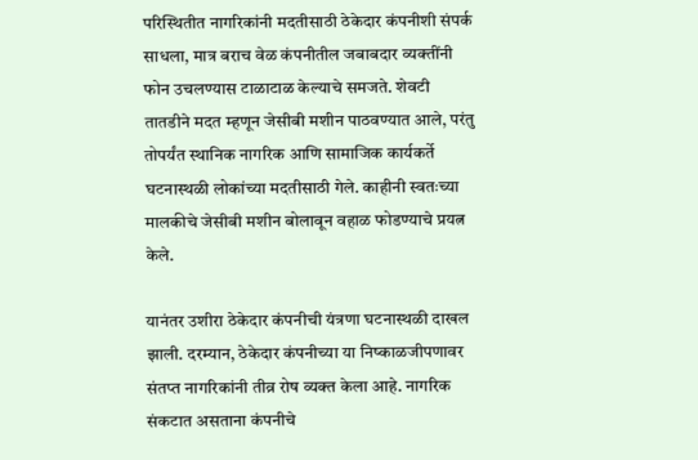परिस्थितीत नागरिकांनी मदतीसाठी ठेकेदार कंपनीशी संपर्क साधला, मात्र बराच वेळ कंपनीतील जबाबदार व्यक्तींनी फोन उचलण्यास टाळाटाळ केल्याचे समजते. शेवटी तातडीने मदत म्हणून जेसीबी मशीन पाठवण्यात आले, परंतु तोपर्यंत स्थानिक नागरिक आणि सामाजिक कार्यकर्ते घटनास्थळी लोकांच्या मदतीसाठी गेले. काहीनी स्वतःच्या मालकीचे जेसीबी मशीन बोलावून वहाळ फोडण्याचे प्रयत्न केले.

यानंतर उशीरा ठेकेदार कंपनीची यंत्रणा घटनास्थळी दाखल झाली. दरम्यान, ठेकेदार कंपनीच्या या निष्काळजीपणावर संतप्त नागरिकांनी तीव्र रोष व्यक्त केला आहे. नागरिक संकटात असताना कंपनीचे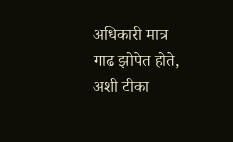अधिकारी मात्र गाढ झोपेत होते, अशी टीका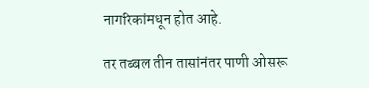नागरिकांमधून होत आहे.

तर तब्बल तीन तासांनंतर पाणी ओसरू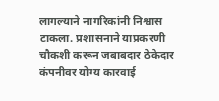लागल्याने नागरिकांनी निश्वास टाकला. प्रशासनाने याप्रकरणी चौकशी करून जबाबदार ठेकेदार कंपनीवर योग्य कारवाई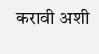करावी अशी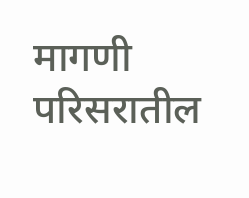मागणी परिसरातील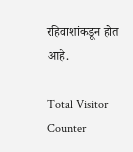रहिवाशांकडून होत आहे.

Total Visitor Counter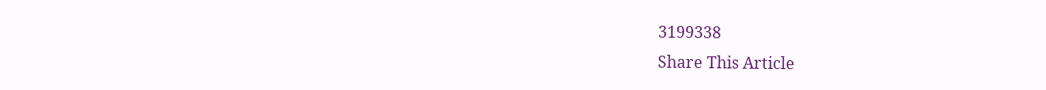3199338
Share This Article